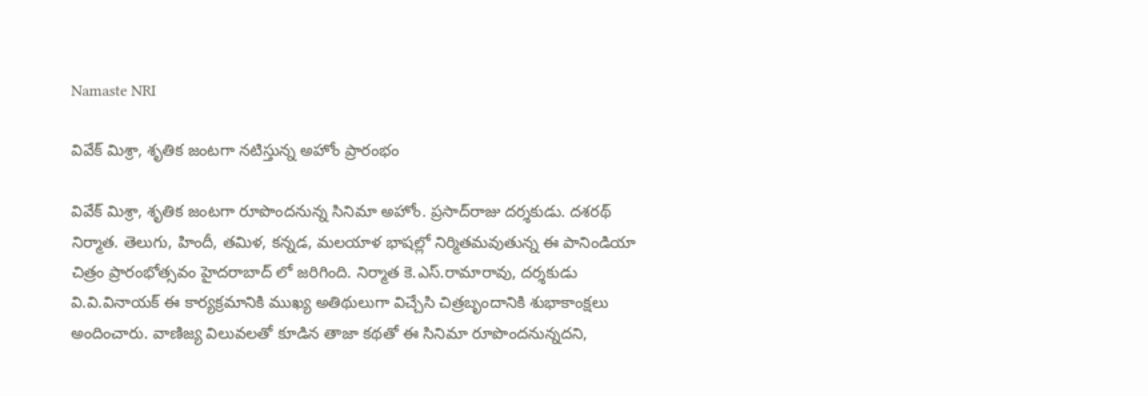Namaste NRI

వివేక్ మిశ్రా, శృతిక జంటగా నటిస్తున్న అహోం ప్రారంభం

వివేక్‌ మిశ్రా, శృతిక జంటగా రూపొందనున్న సినిమా అహోం. ప్రసాద్‌రాజు దర్శకుడు. దశరథ్‌ నిర్మాత. తెలుగు, హిందీ, తమిళ, కన్నడ, మలయాళ భాషల్లో నిర్మితమవుతున్న ఈ పానిండియా చిత్రం ప్రారంభోత్సవం హైదరాబాద్‌ లో జరిగింది. నిర్మాత కె.ఎస్‌.రామారావు, దర్శకుడు వి.వి.వినాయక్‌ ఈ కార్యక్రమానికి ముఖ్య అతిథులుగా విచ్చేసి చిత్రబృందానికి శుభాకాంక్షలు అందించారు. వాణిజ్య విలువలతో కూడిన తాజా కథతో ఈ సినిమా రూపొందనున్నదని,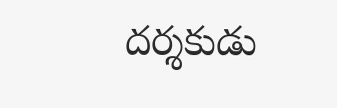దర్శకుడు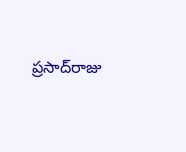ప్రసాద్‌రాజు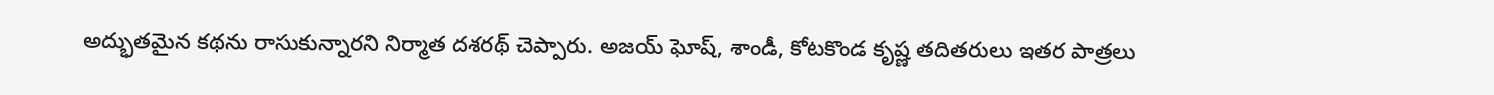అద్భుతమైన కథను రాసుకున్నారని నిర్మాత దశరథ్‌ చెప్పారు. అజయ్‌ ఘోష్‌, శాండీ, కోటకొండ కృష్ణ తదితరులు ఇతర పాత్రలు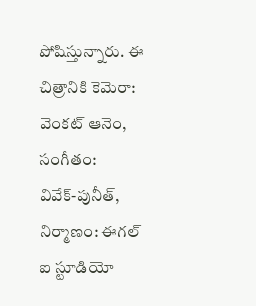పోషిస్తున్నారు. ఈ చిత్రానికి కెమెరా: వెంకట్‌ ఆనెం, సంగీతం: వివేక్‌-పునీత్‌, నిర్మాణం: ఈగల్‌ ఐ స్టూడియో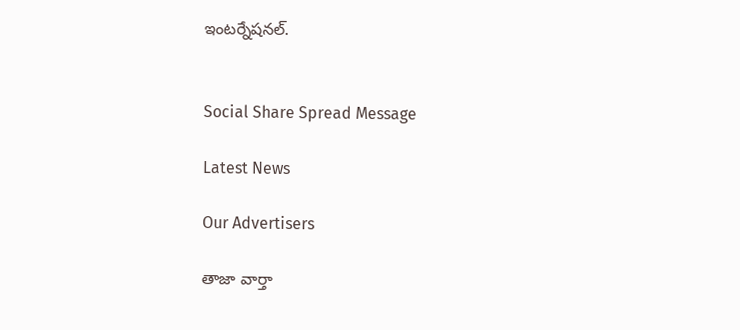ఇంటర్నేషనల్‌.


Social Share Spread Message

Latest News

Our Advertisers

తాజా వార్తా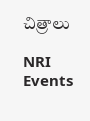చిత్రాలు

NRI Events